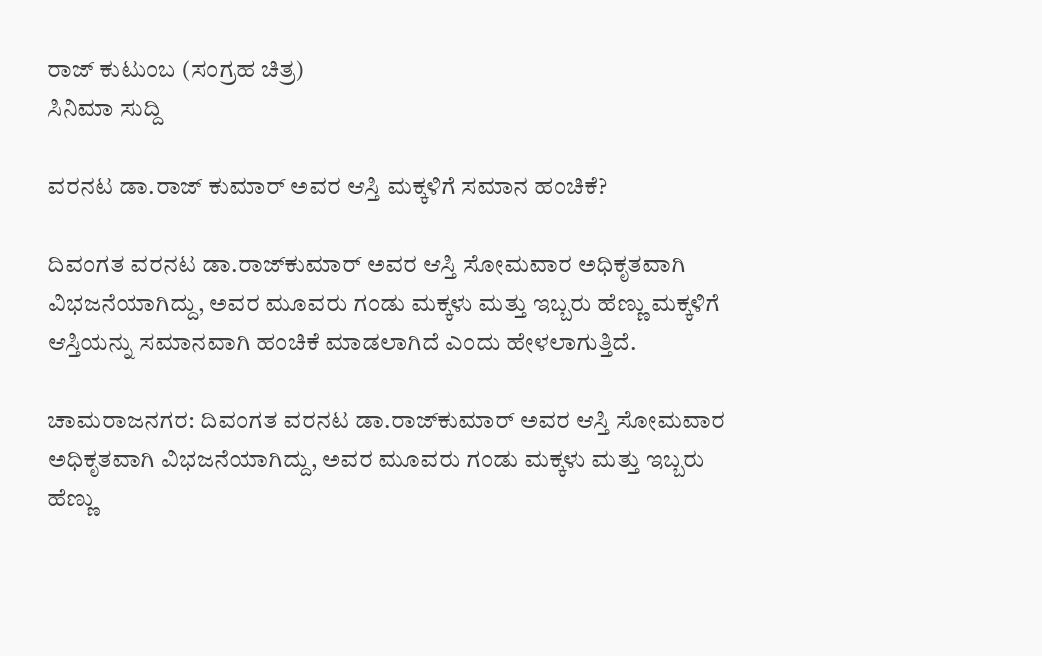ರಾಜ್ ಕುಟುಂಬ (ಸಂಗ್ರಹ ಚಿತ್ರ)
ಸಿನಿಮಾ ಸುದ್ದಿ

ವರನಟ ಡಾ.ರಾಜ್ ಕುಮಾರ್ ಅವರ ಆಸ್ತಿ ಮಕ್ಕಳಿಗೆ ಸಮಾನ ಹಂಚಿಕೆ?

ದಿವಂಗತ ವರನಟ ಡಾ.ರಾಜ್‍ಕುಮಾರ್ ಅವರ ಆಸ್ತಿ ಸೋಮವಾರ ಅಧಿಕೃತವಾಗಿ ವಿಭಜನೆಯಾಗಿದ್ದು, ಅವರ ಮೂವರು ಗಂಡು ಮಕ್ಕಳು ಮತ್ತು ಇಬ್ಬರು ಹೆಣ್ಣು ಮಕ್ಕಳಿಗೆ ಆಸ್ತಿಯನ್ನು ಸಮಾನವಾಗಿ ಹಂಚಿಕೆ ಮಾಡಲಾಗಿದೆ ಎಂದು ಹೇಳಲಾಗುತ್ತಿದೆ.

ಚಾಮರಾಜನಗರ: ದಿವಂಗತ ವರನಟ ಡಾ.ರಾಜ್‍ಕುಮಾರ್ ಅವರ ಆಸ್ತಿ ಸೋಮವಾರ ಅಧಿಕೃತವಾಗಿ ವಿಭಜನೆಯಾಗಿದ್ದು, ಅವರ ಮೂವರು ಗಂಡು ಮಕ್ಕಳು ಮತ್ತು ಇಬ್ಬರು ಹೆಣ್ಣು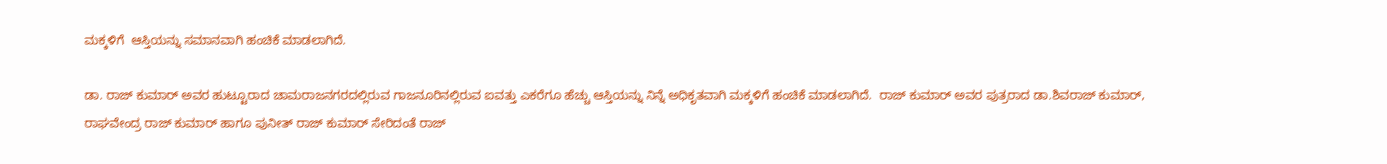ಮಕ್ಕಳಿಗೆ  ಆಸ್ತಿಯನ್ನು ಸಮಾನವಾಗಿ ಹಂಚಿಕೆ ಮಾಡಲಾಗಿದೆ.

ಡಾ. ರಾಜ್ ಕುಮಾರ್ ಅವರ ಹುಟ್ಟೂರಾದ ಚಾಮರಾಜನಗರದಲ್ಲಿರುವ ಗಾಜನೂರಿನಲ್ಲಿರುವ ಐವತ್ತು ಎಕರೆಗೂ ಹೆಚ್ಚು ಆಸ್ತಿಯನ್ನು ನಿನ್ನೆ ಅಧಿಕೃತವಾಗಿ ಮಕ್ಕಳಿಗೆ ಹಂಚಿಕೆ ಮಾಡಲಾಗಿದೆ.  ರಾಜ್ ಕುಮಾರ್ ಅವರ ಪುತ್ರರಾದ ಡಾ.ಶಿವರಾಜ್ ಕುಮಾರ್, ರಾಘವೇಂದ್ರ ರಾಜ್ ಕುಮಾರ್ ಹಾಗೂ ಪುನೀತ್ ರಾಜ್ ಕುಮಾರ್ ಸೇರಿದಂತೆ ರಾಜ್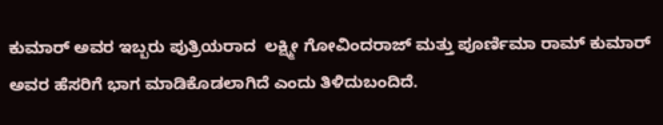ಕುಮಾರ್ ಅವರ ಇಬ್ಬರು ಪುತ್ರಿಯರಾದ  ಲಕ್ಷ್ಮೀ ಗೋವಿಂದರಾಜ್ ಮತ್ತು ಪೂರ್ಣಿಮಾ ರಾಮ್ ಕುಮಾರ್ ಅವರ ಹೆಸರಿಗೆ ಭಾಗ ಮಾಡಿಕೊಡಲಾಗಿದೆ ಎಂದು ತಿಳಿದುಬಂದಿದೆ.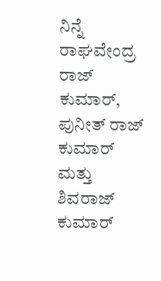ನಿನ್ನೆ ರಾಘವೇಂದ್ರ ರಾಜ್ ಕುಮಾರ್, ಪುನೀತ್ ರಾಜ್ ಕುಮಾರ್ ಮತ್ತು ಶಿವರಾಜ್ ಕುಮಾರ್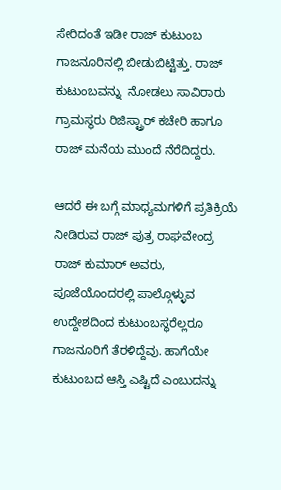ಸೇರಿದಂತೆ ಇಡೀ ರಾಜ್ ಕುಟುಂಬ ಗಾಜನೂರಿನಲ್ಲಿ ಬೀಡುಬಿಟ್ಟಿತ್ತು. ರಾಜ್ ಕುಟುಂಬವನ್ನು  ನೋಡಲು ಸಾವಿರಾರು ಗ್ರಾಮಸ್ಥರು ರಿಜಿಸ್ಟ್ರಾರ್ ಕಚೇರಿ ಹಾಗೂ ರಾಜ್ ಮನೆಯ ಮುಂದೆ ನೆರೆದಿದ್ದರು.

ಆದರೆ ಈ ಬಗ್ಗೆ ಮಾಧ್ಯಮಗಳಿಗೆ ಪ್ರತಿಕ್ರಿಯೆ ನೀಡಿರುವ ರಾಜ್ ಪುತ್ರ ರಾಘವೇಂದ್ರ ರಾಜ್ ಕುಮಾರ್ ಅವರು, ಪೂಜೆಯೊಂದರಲ್ಲಿ ಪಾಲ್ಗೊಳ್ಳುವ ಉದ್ದೇಶದಿಂದ ಕುಟುಂಬಸ್ಥರೆಲ್ಲರೂ  ಗಾಜನೂರಿಗೆ ತೆರಳಿದ್ದೆವು. ಹಾಗೆಯೇ ಕುಟುಂಬದ ಆಸ್ತಿ ಎಷ್ಟಿದೆ ಎಂಬುದನ್ನು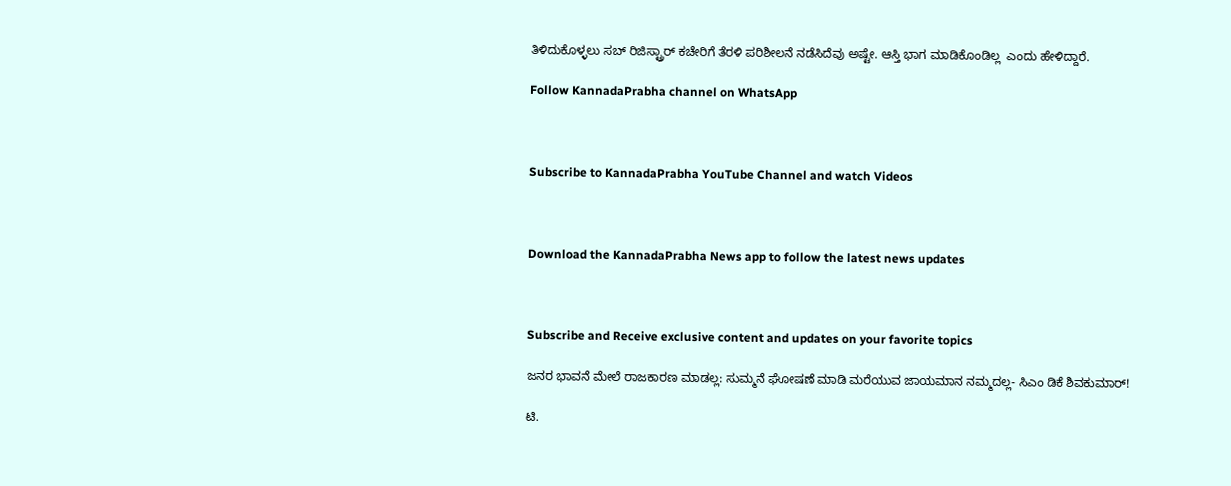ತಿಳಿದುಕೊಳ್ಳಲು ಸಬ್ ರಿಜಿಸ್ಟ್ರಾರ್ ಕಚೇರಿಗೆ ತೆರಳಿ ಪರಿಶೀಲನೆ ನಡೆಸಿದೆವು ಅಷ್ಟೇ. ಆಸ್ತಿ ಭಾಗ ಮಾಡಿಕೊಂಡಿಲ್ಲ  ಎಂದು ಹೇಳಿದ್ದಾರೆ.

Follow KannadaPrabha channel on WhatsApp



Subscribe to KannadaPrabha YouTube Channel and watch Videos



Download the KannadaPrabha News app to follow the latest news updates



Subscribe and Receive exclusive content and updates on your favorite topics

ಜನರ ಭಾವನೆ ಮೇಲೆ ರಾಜಕಾರಣ ಮಾಡಲ್ಲ: ಸುಮ್ಮನೆ ಘೋಷಣೆ ಮಾಡಿ ಮರೆಯುವ ಜಾಯಮಾನ ನಮ್ಮದಲ್ಲ- ಸಿಎಂ ಡಿಕೆ ಶಿವಕುಮಾರ್!

ಟಿ.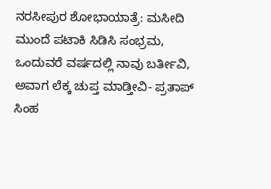ನರಸೀಪುರ ಶೋಭಾಯಾತ್ರೆ: ಮಸೀದಿ ಮುಂದೆ ಪಟಾಕಿ ಸಿಡಿಸಿ ಸಂಭ್ರಮ, ಒಂದುವರೆ ವರ್ಷದಲ್ಲಿ ನಾವು ಬರ್ತೀವಿ, ಅವಾಗ ಲೆಕ್ಕ ಚುಪ್ತ ಮಾಡ್ತೀವಿ- ಪ್ರತಾಪ್ ಸಿಂಹ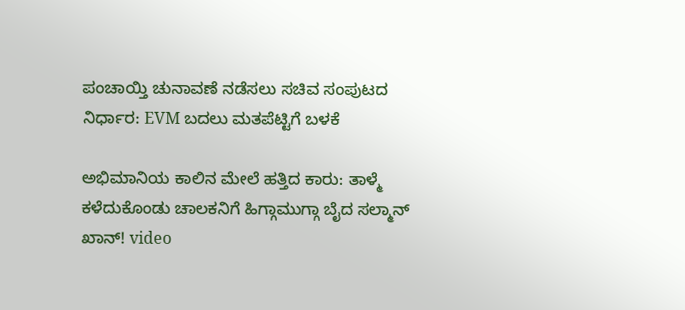ಪಂಚಾಯ್ತಿ ಚುನಾವಣೆ ನಡೆಸಲು ಸಚಿವ ಸಂಪುಟದ ನಿರ್ಧಾರ: EVM ಬದಲು ಮತಪೆಟ್ಟಿಗೆ ಬಳಕೆ

ಅಭಿಮಾನಿಯ ಕಾಲಿನ ಮೇಲೆ ಹತ್ತಿದ ಕಾರು: ತಾಳ್ಮೆ ಕಳೆದುಕೊಂಡು ಚಾಲಕನಿಗೆ ಹಿಗ್ಗಾಮುಗ್ಗಾ ಬೈದ ಸಲ್ಮಾನ್ ಖಾನ್! video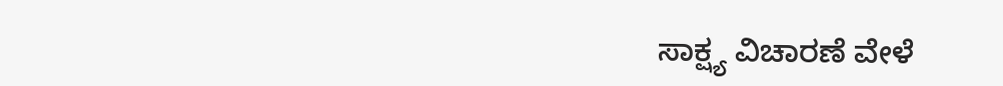ಸಾಕ್ಷ್ಯ ವಿಚಾರಣೆ ವೇಳೆ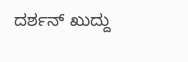ದರ್ಶನ್ ಖುದ್ದು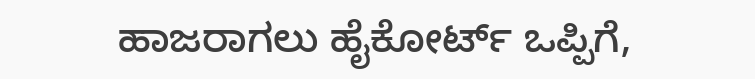ಹಾಜರಾಗಲು ಹೈಕೋರ್ಟ್ ಒಪ್ಪಿಗೆ,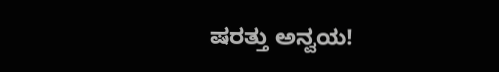ಷರತ್ತು ಅನ್ವಯ!